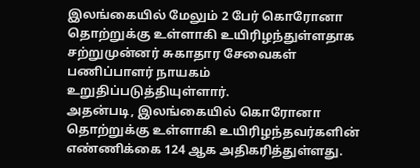இலங்கையில் மேலும் 2 பேர் கொரோனா தொற்றுக்கு உள்ளாகி உயிரிழந்துள்ளதாக சற்றுமுன்னர் சுகாதார சேவைகள் பணிப்பாளர் நாயகம் உறுதிப்படுத்தியுள்ளார்.
அதன்படி, இலங்கையில் கொரோனா தொற்றுக்கு உள்ளாகி உயிரிழந்தவர்களின் எண்ணிக்கை 124 ஆக அதிகரித்துள்ளது.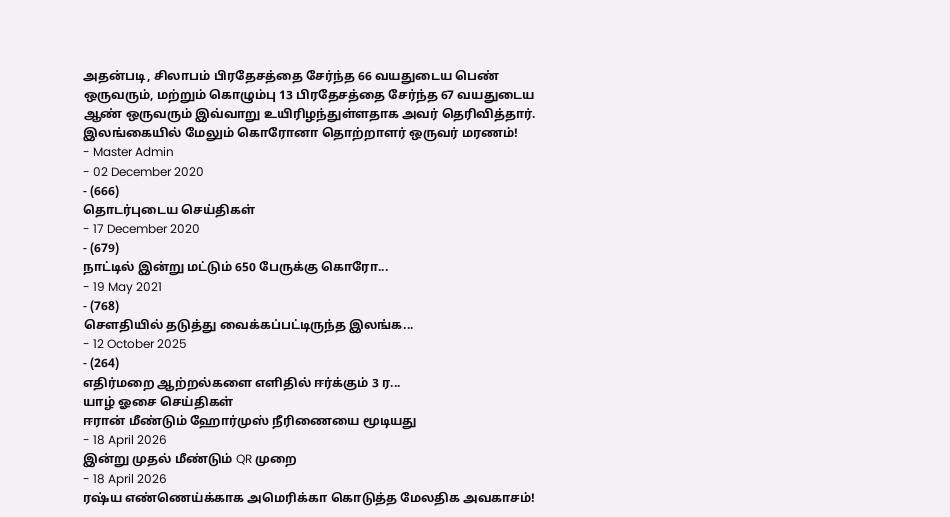அதன்படி, சிலாபம் பிரதேசத்தை சேர்ந்த 66 வயதுடைய பெண் ஒருவரும், மற்றும் கொழும்பு 13 பிரதேசத்தை சேர்ந்த 67 வயதுடைய ஆண் ஒருவரும் இவ்வாறு உயிரிழந்துள்ளதாக அவர் தெரிவித்தார்.
இலங்கையில் மேலும் கொரோனா தொற்றாளர் ஒருவர் மரணம்!
- Master Admin
- 02 December 2020
- (666)
தொடர்புடைய செய்திகள்
- 17 December 2020
- (679)
நாட்டில் இன்று மட்டும் 650 பேருக்கு கொரோ...
- 19 May 2021
- (768)
சௌதியில் தடுத்து வைக்கப்பட்டிருந்த இலங்க...
- 12 October 2025
- (264)
எதிர்மறை ஆற்றல்களை எளிதில் ஈர்க்கும் 3 ர...
யாழ் ஓசை செய்திகள்
ஈரான் மீண்டும் ஹோர்முஸ் நீரிணையை மூடியது
- 18 April 2026
இன்று முதல் மீண்டும் QR முறை
- 18 April 2026
ரஷ்ய எண்ணெய்க்காக அமெரிக்கா கொடுத்த மேலதிக அவகாசம்!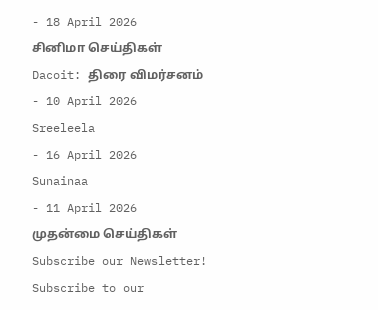- 18 April 2026
சினிமா செய்திகள்
Dacoit: திரை விமர்சனம்
- 10 April 2026
Sreeleela
- 16 April 2026
Sunainaa
- 11 April 2026
முதன்மை செய்திகள்
Subscribe our Newsletter!
Subscribe to our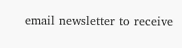email newsletter to receive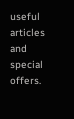useful articles and special offers.